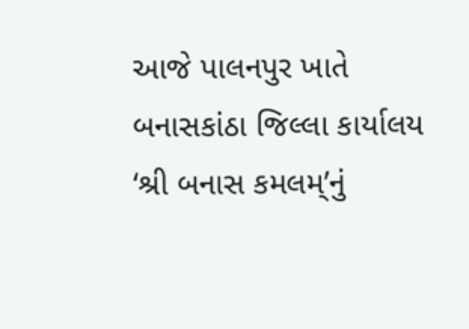આજે પાલનપુર ખાતે બનાસકાંઠા જિલ્લા કાર્યાલય ‘શ્રી બનાસ કમલમ્’નું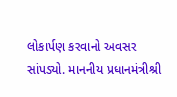લોકાર્પણ કરવાનો અવસર સાંપડ્યો. માનનીય પ્રધાનમંત્રીશ્રી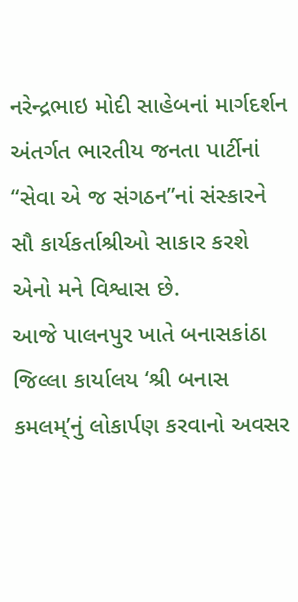નરેન્દ્રભાઇ મોદી સાહેબનાં માર્ગદર્શન અંતર્ગત ભારતીય જનતા પાર્ટીનાં “સેવા એ જ સંગઠન”નાં સંસ્કારને સૌ કાર્યકર્તાશ્રીઓ સાકાર કરશે એનો મને વિશ્વાસ છે.
આજે પાલનપુર ખાતે બનાસકાંઠા જિલ્લા કાર્યાલય ‘શ્રી બનાસ કમલમ્’નું લોકાર્પણ કરવાનો અવસર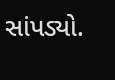સાંપડ્યો.